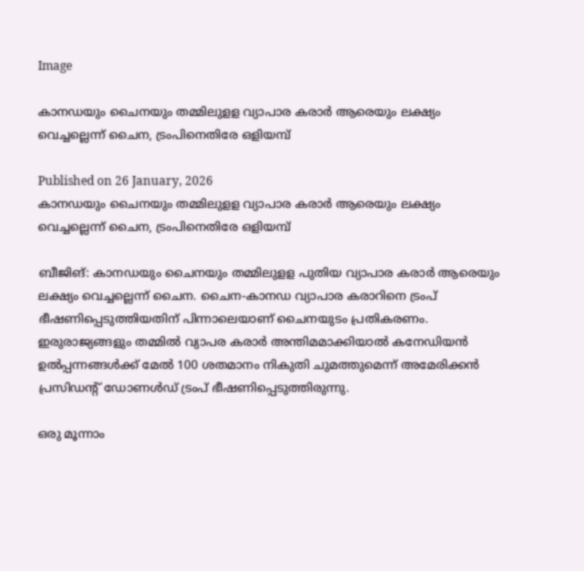Image

കാനഡയും ചൈനയും തമ്മിലുളള വ്യാപാര കരാര്‍ ആരെയും ലക്ഷ്യം വെച്ചല്ലെന്ന് ചൈന, ട്രംപിനെതിരേ ഒളിയമ്പ്‌

Published on 26 January, 2026
കാനഡയും ചൈനയും തമ്മിലുളള വ്യാപാര കരാര്‍ ആരെയും ലക്ഷ്യം വെച്ചല്ലെന്ന് ചൈന, ട്രംപിനെതിരേ ഒളിയമ്പ്‌

ബീജിങ്: കാനഡയും ചൈനയും തമ്മിലുളള പുതിയ വ്യാപാര കരാര്‍ ആരെയും ലക്ഷ്യം വെച്ചല്ലെന്ന് ചൈന. ചൈന-കാനഡ വ്യാപാര കരാറിനെ ട്രംപ് ഭീഷണിപ്പെടുത്തിയതിന് പിന്നാലെയാണ് ചൈനയുടം പ്രതികരണം. ഇരുരാജ്യങ്ങളും തമ്മില്‍ വ്യാപര കരാര്‍ അന്തിമമാക്കിയാല്‍ കനേഡിയന്‍ ഉല്‍പ്പന്നങ്ങള്‍ക്ക് മേല്‍ 100 ശതമാനം നികുതി ചുമത്തുമെന്ന് അമേരിക്കന്‍ പ്രസിഡന്റ് ഡോണള്‍ഡ് ട്രംപ് ഭീഷണിപ്പെടുത്തിരുന്നു.

ഒരു മൂന്നാം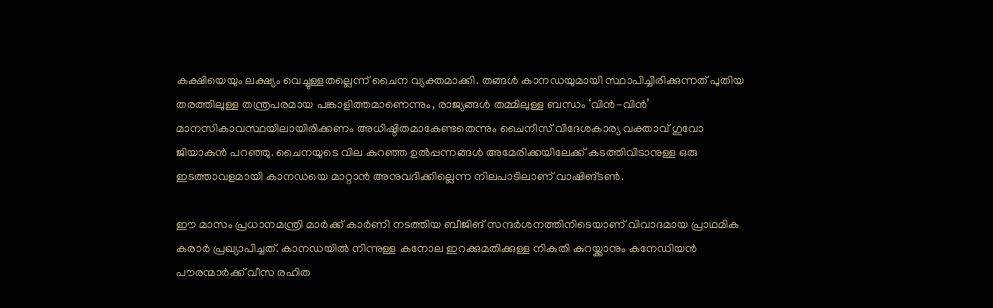കക്ഷിയെയും ലക്ഷ്യം വെച്ചുള്ളതല്ലെന്ന് ചൈന വ്യക്തമാക്കി. തങ്ങള്‍ കാനഡയുമായി സ്ഥാപിച്ചിരിക്കുന്നത് പുതിയ തരത്തിലുള്ള തന്ത്രപരമായ പങ്കാളിത്തമാണെന്നും, രാജ്യങ്ങള്‍ തമ്മിലുള്ള ബന്ധം ‘വിന്‍-വിന്‍’ മാനസികാവസ്ഥയിലായിരിക്കണം അധിഷ്ഠിതമാകേണ്ടതെന്നും ചൈനീസ് വിദേശകാര്യ വക്താവ് ഗുവോ ജിയാകുന്‍ പറഞ്ഞു. ചൈനയുടെ വില കുറഞ്ഞ ഉല്‍പ്പന്നങ്ങള്‍ അമേരിക്കയിലേക്ക് കടത്തിവിടാനുള്ള ഒരു ഇടത്താവളമായി കാനഡയെ മാറ്റാന്‍ അനുവദിക്കില്ലെന്ന നിലപാടിലാണ് വാഷിങ്ടണ്‍.

ഈ മാസം പ്രധാനമന്ത്രി മാര്‍ക്ക് കാര്‍ണി നടത്തിയ ബീജിങ് സന്ദര്‍ശനത്തിനിടെയാണ് വിവാദമായ പ്രാഥമിക കരാര്‍ പ്രഖ്യാപിച്ചത്. കാനഡയില്‍ നിന്നുള്ള കനോല ഇറക്കുമതിക്കുള്ള നികുതി കുറയ്ക്കാനും കനേഡിയന്‍ പൗരന്മാര്‍ക്ക് വീസ രഹിത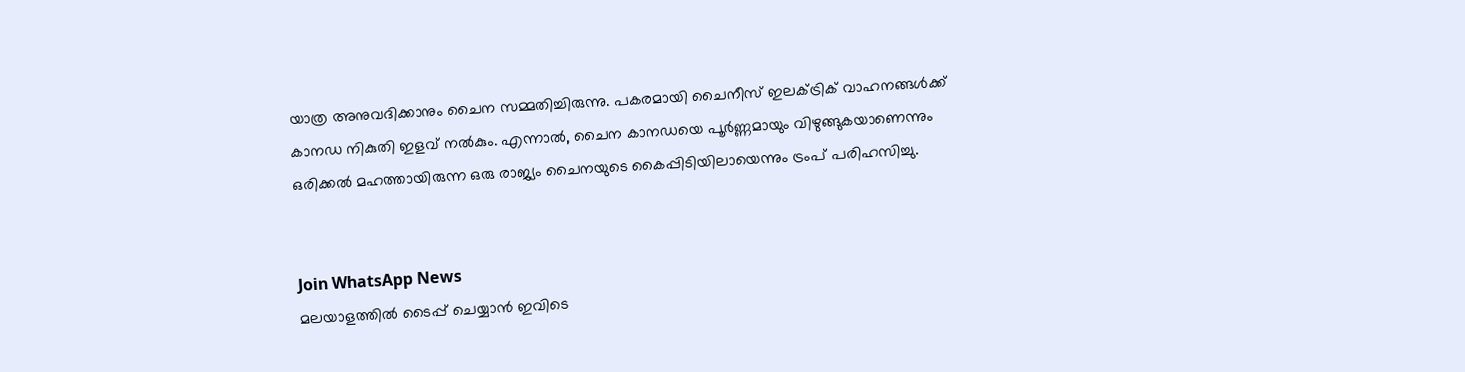യാത്ര അനുവദിക്കാനും ചൈന സമ്മതിച്ചിരുന്നു. പകരമായി ചൈനീസ് ഇലക്ട്രിക് വാഹനങ്ങള്‍ക്ക് കാനഡ നികുതി ഇളവ് നല്‍കും. എന്നാല്‍, ചൈന കാനഡയെ പൂര്‍ണ്ണമായും വിഴുങ്ങുകയാണെന്നും ഒരിക്കല്‍ മഹത്തായിരുന്ന ഒരു രാജ്യം ചൈനയുടെ കൈപ്പിടിയിലായെന്നും ട്രംപ് പരിഹസിച്ചു.


Join WhatsApp News
മലയാളത്തില്‍ ടൈപ്പ് ചെയ്യാന്‍ ഇവിടെ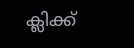ക്ലിക്ക്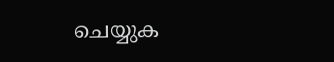ചെയ്യുക